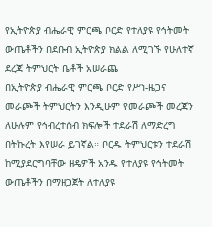የኢትዮጵያ ብሔራዊ ምርጫ ቦርድ የተለያዩ የኅትመት ውጤቶችን በደቡብ ኢትዮጵያ ክልል ለሚገኙ የሁለተኛ ደረጃ ትምህርት ቤቶች አሠራጨ
በኢትዮጵያ ብሔራዊ ምርጫ ቦርድ የሥነ-ዜጋና መራጮች ትምህርትን እንዲሁም የመራጮች መረጃን ለሁሉም የኅብረተሰብ ክፍሎች ተደራሽ ለማድረግ በትኩረት እየሠራ ይገኛል። ቦርዱ ትምህርቱን ተደራሽ ከሚያደርግባቸው ዘዴዎች አንዱ የተለያዩ የኅትመት ውጤቶችን በማዘጋጀት ለተለያዩ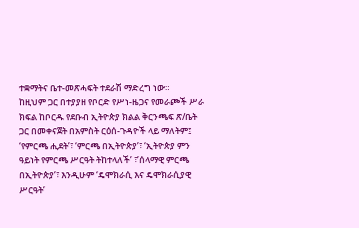ተቋማትና ቤተ-መጽሓፍት ተደራሽ ማድረግ ነው።
ከዚህም ጋር በተያያዘ የቦርድ የሥነ-ዜጋና የመራጮች ሥራ ክፍል ከቦርዱ የደቡብ ኢትዮጵያ ክልል ቅርንጫፍ ጽ/ቤት ጋር በመቀናጀት በአምስት ርዕሰ-ጉዳዮች ላይ ማለትም፤ ‘የምርጫ ሒደት’፣ ‘ምርጫ በኢትዮጵያ’፣ ‘ኢትዮጵያ ምን ዓይነት የምርጫ ሥርዓት ትከተላለች’ ፣’ሰላማዊ ምርጫ በኢትዮጵያ’፣ እንዲሁም ‘ዴሞክራሲ እና ዴሞክራሲያዊ ሥርዓት’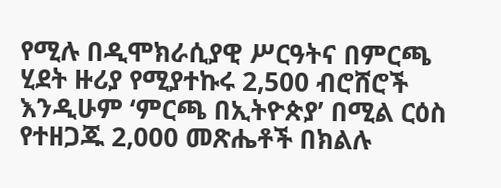የሚሉ በዲሞክራሲያዊ ሥርዓትና በምርጫ ሂደት ዙሪያ የሚያተኩሩ 2,500 ብሮሸሮች እንዲሁም ‘ምርጫ በኢትዮጵያ’ በሚል ርዕስ የተዘጋጁ 2,000 መጽሔቶች በክልሉ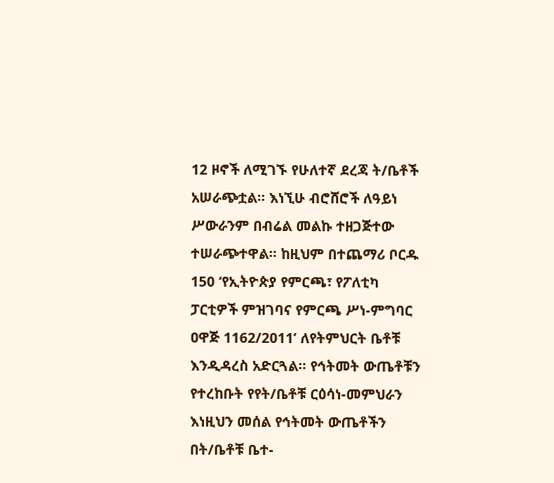12 ዞኖች ለሚገኙ የሁለተኛ ደረጃ ት/ቤቶች አሠራጭቷል። እነኚሁ ብሮሸሮች ለዓይነ ሥውራንም በብሬል መልኩ ተዘጋጅተው ተሠራጭተዋል። ከዚህም በተጨማሪ ቦርዱ 150 ‘የኢትዮጵያ የምርጫ፣ የፖለቲካ ፓርቲዎች ምዝገባና የምርጫ ሥነ-ምግባር ዐዋጅ 1162/2011’ ለየትምህርት ቤቶቹ እንዲዳረስ አድርጓል። የኅትመት ውጤቶቹን የተረከቡት የየት/ቤቶቹ ርዕሳነ-መምህራን እነዚህን መሰል የኅትመት ውጤቶችን በት/ቤቶቹ ቤተ-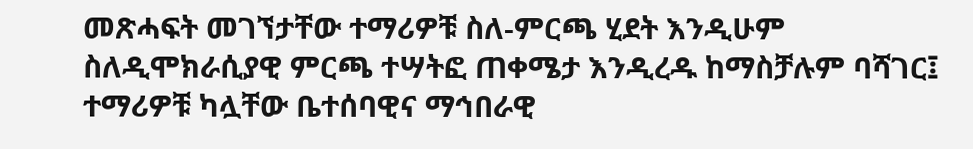መጽሓፍት መገኘታቸው ተማሪዎቹ ስለ-ምርጫ ሂደት እንዲሁም ስለዲሞክራሲያዊ ምርጫ ተሣትፎ ጠቀሜታ እንዲረዱ ከማስቻሉም ባሻገር፤ ተማሪዎቹ ካሏቸው ቤተሰባዊና ማኅበራዊ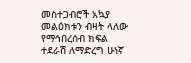መስተጋብሮች አኳያ መልዕክቱን ብዛት ላለው የማኅበረሰብ ክፍል ተደራሽ ለማድረግ ሁነኛ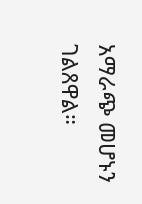አማራጭ መሆኑን ገልጸዋል።